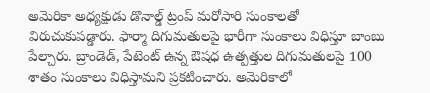అమెరికా అధ్యక్షుడు డొనాల్డ్ ట్రంప్ మరోసారి సుంకాలతో విరుచుకుపడ్డారు. ఫార్మా దిగుమతులపై భారీగా సుంకాలు విధిస్తూ బాంబు పేల్చారు. బ్రాండెడ్, పేటెంట్ ఉన్న ఔషధ ఉత్పత్తుల దిగుమతులపై 100 శాతం సుంకాలు విధిస్తామని ప్రకటించారు. అమెరికాలో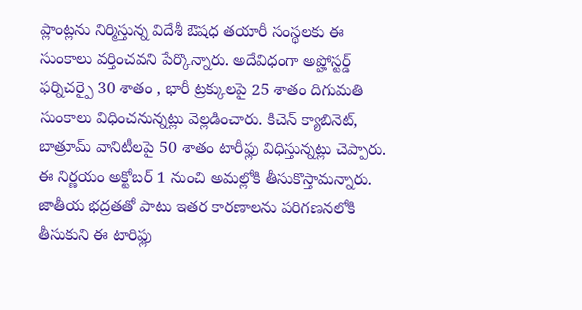ప్లాంట్లను నిర్మిస్తున్న విదేశీ ఔషధ తయారీ సంస్థలకు ఈ సుంకాలు వర్తించవని పేర్కొన్నారు. అదేవిధంగా అప్హోస్టర్డ్ ఫర్నిచర్పై 30 శాతం , భారీ ట్రక్కులపై 25 శాతం దిగుమతి సుంకాలు విధించనున్నట్లు వెల్లడించారు. కిచెన్ క్యాబినెట్, బాత్రూమ్ వానిటీలపై 50 శాతం టారీఫ్లు విధిస్తున్నట్లు చెప్పారు. ఈ నిర్ణయం అక్టోబర్ 1 నుంచి అమల్లోకి తీసుకొస్తామన్నారు. జాతీయ భద్రతతో పాటు ఇతర కారణాలను పరిగణనలోకి తీసుకుని ఈ టారిఫ్లు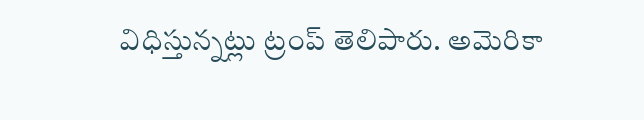విధిస్తున్నట్లు ట్రంప్ తెలిపారు. అమెరికా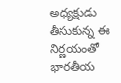అధ్యక్షుడు తీసుకున్న ఈ నిర్ణయంతో భారతీయ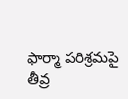ఫార్మా పరిశ్రమపై తీవ్ర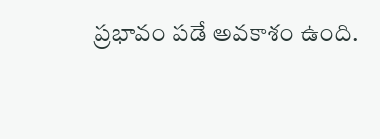ప్రభావం పడే అవకాశం ఉంది.